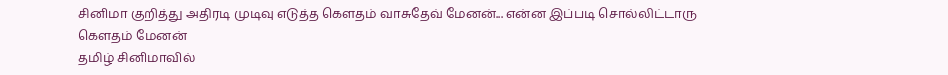சினிமா குறித்து அதிரடி முடிவு எடுத்த கௌதம் வாசுதேவ் மேனன்... என்ன இப்படி சொல்லிட்டாரு
கௌதம் மேனன்
தமிழ் சினிமாவில்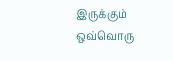இருக்கும் ஒவ்வொரு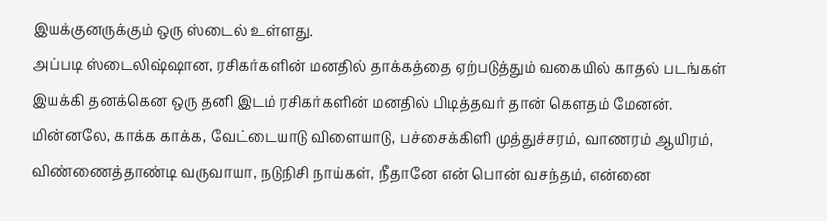இயக்குனருக்கும் ஒரு ஸ்டைல் உள்ளது.
அப்படி ஸ்டைலிஷ்ஷான, ரசிகர்களின் மனதில் தாக்கத்தை ஏற்படுத்தும் வகையில் காதல் படங்கள் இயக்கி தனக்கென ஒரு தனி இடம் ரசிகர்களின் மனதில் பிடித்தவர் தான் கௌதம் மேனன்.
மின்னலே, காக்க காக்க, வேட்டையாடு விளையாடு, பச்சைக்கிளி முத்துச்சரம், வாணரம் ஆயிரம், விண்ணைத்தாண்டி வருவாயா, நடுநிசி நாய்கள், நீதானே என் பொன் வசந்தம், என்னை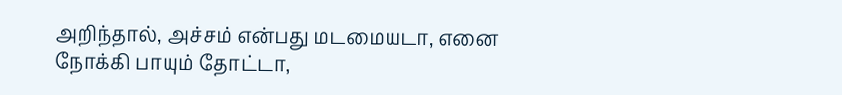அறிந்தால், அச்சம் என்பது மடமையடா, எனை நோக்கி பாயும் தோட்டா,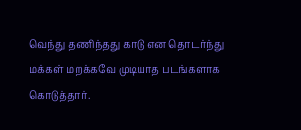வெந்து தணிந்தது காடு என தொடர்ந்து மக்கள் மறக்கவே முடியாத படங்களாக கொடுத்தார்.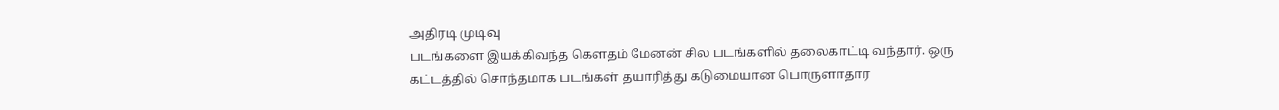அதிரடி முடிவு
படங்களை இயக்கிவந்த கௌதம் மேனன் சில படங்களில் தலைகாட்டி வந்தார். ஒரு கட்டத்தில் சொந்தமாக படங்கள் தயாரித்து கடுமையான பொருளாதார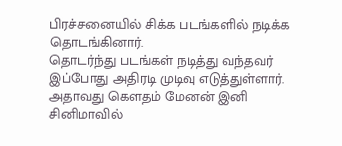பிரச்சனையில் சிக்க படங்களில் நடிக்க தொடங்கினார்.
தொடர்ந்து படங்கள் நடித்து வந்தவர் இப்போது அதிரடி முடிவு எடுத்துள்ளார்.
அதாவது கௌதம் மேனன் இனி சினிமாவில்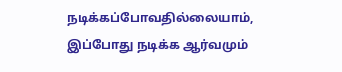நடிக்கப்போவதில்லையாம், இப்போது நடிக்க ஆர்வமும்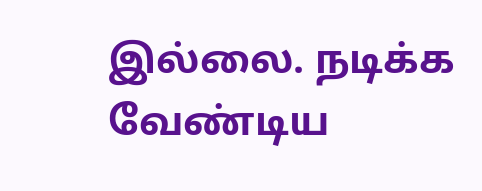இல்லை. நடிக்க வேண்டிய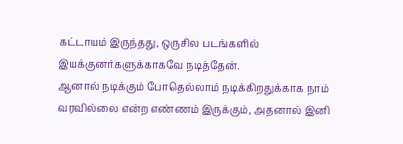கட்டாயம் இருந்தது, ஒருசில படங்களில் இயக்குனர்களுக்காகவே நடித்தேன்.
ஆனால் நடிக்கும் போதெல்லாம் நடிக்கிறதுக்காக நாம் வரவில்லை என்ற எண்ணம் இருக்கும், அதனால் இனி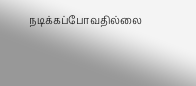நடிக்கப்போவதில்லை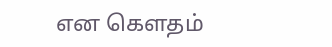என கௌதம்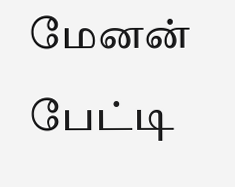மேனன் பேட்டி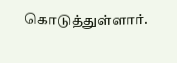கொடுத்துள்ளார்.